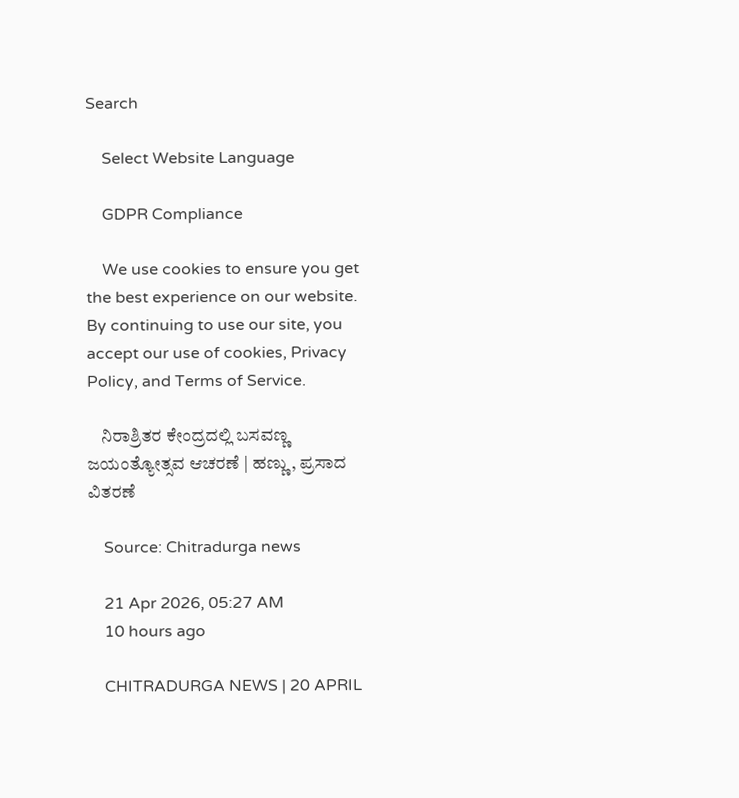Search

    Select Website Language

    GDPR Compliance

    We use cookies to ensure you get the best experience on our website. By continuing to use our site, you accept our use of cookies, Privacy Policy, and Terms of Service.

    ನಿರಾಶ್ರಿತರ ಕೇಂದ್ರದಲ್ಲಿ ಬಸವಣ್ಣ ಜಯಂತ್ಯೋತ್ಸವ ಆಚರಣೆ | ಹಣ್ಣು, ಪ್ರಸಾದ ವಿತರಣೆ

    Source: Chitradurga news

    21 Apr 2026, 05:27 AM
    10 hours ago

    CHITRADURGA NEWS | 20 APRIL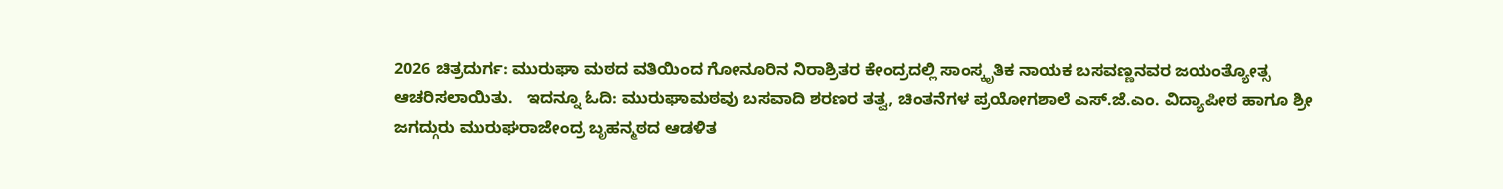2026 ಚಿತ್ರದುರ್ಗ: ಮುರುಘಾ ಮಠದ ವತಿಯಿಂದ ಗೋನೂರಿನ ನಿರಾಶ್ರಿತರ ಕೇಂದ್ರದಲ್ಲಿ ಸಾಂಸ್ಕೃತಿಕ ನಾಯಕ ಬಸವಣ್ಣನವರ ಜಯಂತ್ಯೋತ್ಸ ಆಚರಿಸಲಾಯಿತು.   ಇದನ್ನೂ ಓದಿ: ಮುರುಘಾಮಠವು ಬಸವಾದಿ ಶರಣರ ತತ್ವ, ಚಿಂತನೆಗಳ ಪ್ರಯೋಗಶಾಲೆ ಎಸ್.ಜೆ.ಎಂ. ವಿದ್ಯಾಪೀಠ ಹಾಗೂ ಶ್ರೀ ಜಗದ್ಗುರು ಮುರುಘರಾಜೇಂದ್ರ ಬೃಹನ್ಮಠದ ಆಡಳಿತ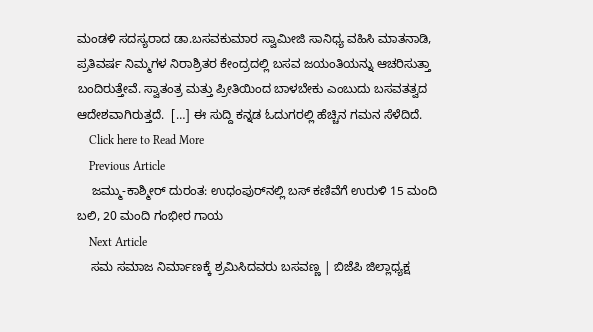ಮಂಡಳಿ ಸದಸ್ಯರಾದ ಡಾ.ಬಸವಕುಮಾರ ಸ್ವಾಮೀಜಿ ಸಾನಿಧ್ಯ ವಹಿಸಿ ಮಾತನಾಡಿ, ಪ್ರತಿವರ್ಷ ನಿಮ್ಮಗಳ ನಿರಾಶ್ರಿತರ ಕೇಂದ್ರದಲ್ಲಿ ಬಸವ ಜಯಂತಿಯನ್ನು ಆಚರಿಸುತ್ತಾ ಬಂದಿರುತ್ತೇವೆ. ಸ್ವಾತಂತ್ರ ಮತ್ತು ಪ್ರೀತಿಯಿಂದ ಬಾಳಬೇಕು ಎಂಬುದು ಬಸವತತ್ವದ ಆದೇಶವಾಗಿರುತ್ತದೆ.  […] ಈ ಸುದ್ದಿ ಕನ್ನಡ ಓದುಗರಲ್ಲಿ ಹೆಚ್ಚಿನ ಗಮನ ಸೆಳೆದಿದೆ.
    Click here to Read More
    Previous Article
    ಜಮ್ಮು-ಕಾಶ್ಮೀರ್ ದುರಂತ: ಉಧಂಪುರ್‌ನಲ್ಲಿ ಬಸ್ ಕಣಿವೆಗೆ ಉರುಳಿ 15 ಮಂದಿ ಬಲಿ, 20 ಮಂದಿ ಗಂಭೀರ ಗಾಯ
    Next Article
    ಸಮ ಸಮಾಜ ನಿರ್ಮಾಣಕ್ಕೆ ಶ್ರಮಿಸಿದವರು ಬಸವಣ್ಣ | ಬಿಜೆಪಿ ಜಿಲ್ಲಾಧ್ಯಕ್ಷ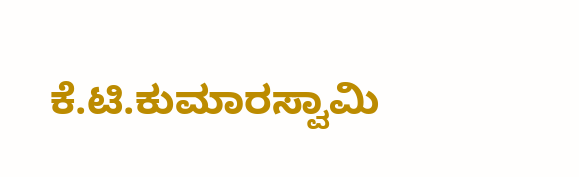ಕೆ.ಟಿ.ಕುಮಾರಸ್ವಾಮಿ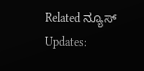Related ನ್ಯೂಸ್ Updates: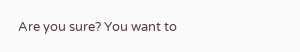Are you sure? You want to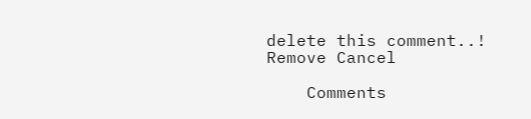delete this comment..! Remove Cancel

    Comments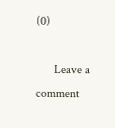(0)

      Leave a comment